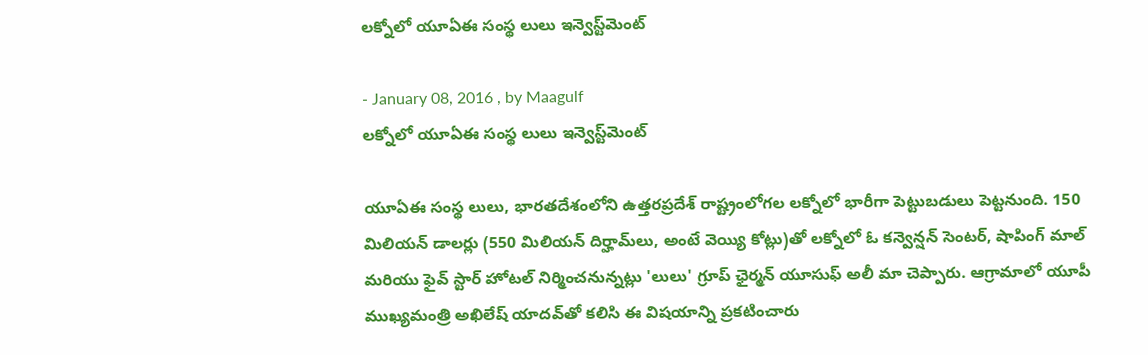లక్నోలో యూఏఈ సంస్థ లులు ఇన్వెస్ట్‌మెంట్‌

- January 08, 2016 , by Maagulf
లక్నోలో యూఏఈ సంస్థ లులు ఇన్వెస్ట్‌మెంట్‌

యూఏఈ సంస్థ లులు, భారతదేశంలోని ఉత్తరప్రదేశ్‌ రాష్ట్రంలోగల లక్నోలో భారీగా పెట్టుబడులు పెట్టనుంది. 150 మిలియన్‌ డాలర్లు (550 మిలియన్‌ దిర్హామ్‌లు, అంటే వెయ్యి కోట్లు)తో లక్నోలో ఓ కన్వెన్షన్‌ సెంటర్‌, షాపింగ్‌ మాల్‌ మరియు ఫైవ్‌ స్టార్‌ హోటల్‌ నిర్మించనున్నట్లు 'లులు' గ్రూప్‌ ఛైర్మన్‌ యూసుఫ్‌ అలీ మా చెప్పారు. ఆగ్రామాలో యూపీ ముఖ్యమంత్రి అఖిలేష్‌ యాదవ్‌తో కలిసి ఈ విషయాన్ని ప్రకటించారు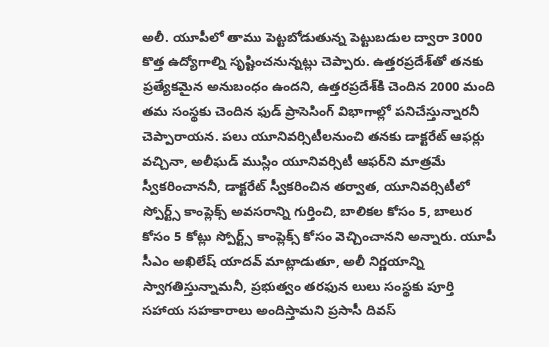అలీ. యూపీలో తాము పెట్టబోడుతున్న పెట్టుబడుల ద్వారా 3000 కొత్త ఉద్యోగాల్ని సృష్టించనున్నట్లు చెప్పారు. ఉత్తరప్రదేశ్‌తో తనకు ప్రత్యేకమైన అనుబంధం ఉందని, ఉత్తరప్రదేశ్‌కి చెందిన 2000 మంది తమ సంస్థకు చెందిన ఫుడ్‌ ప్రాసెసింగ్‌ విభాగాల్లో పనిచేస్తున్నారనీ చెప్పారాయన. పలు యూనివర్సిటీలనుంచి తనకు డాక్టరేట్‌ ఆఫర్లు వచ్చినా, అలీఘడ్‌ ముస్లిం యూనివర్సిటీ ఆఫర్‌ని మాత్రమే స్వీకరించాననీ, డాక్టరేట్‌ స్వీకరించిన తర్వాత, యూనివర్సిటీలో స్పోర్ట్స్‌ కాంప్లెక్స్‌ అవసరాన్ని గుర్తించి, బాలికల కోసం 5, బాలుర కోసం 5 కోట్లు స్పోర్ట్స్‌ కాంప్లెక్స్‌ కోసం వెచ్చించానని అన్నారు. యూపీ సీఎం అఖిలేష్‌ యాదవ్‌ మాట్లాడుతూ, అలీ నిర్ణయాన్ని స్వాగతిస్తున్నామనీ, ప్రభుత్వం తరఫున లులు సంస్థకు పూర్తి సహాయ సహకారాలు అందిస్తామని ప్రసాసీ దివస్‌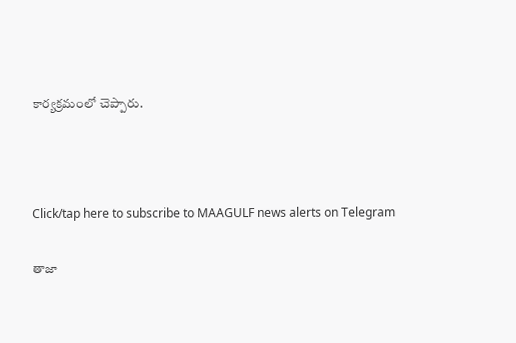కార్యక్రమంలో చెప్పారు.



Click/tap here to subscribe to MAAGULF news alerts on Telegram

తాజా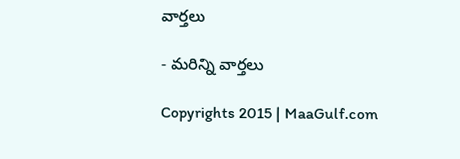వార్తలు

- మరిన్ని వార్తలు

Copyrights 2015 | MaaGulf.com